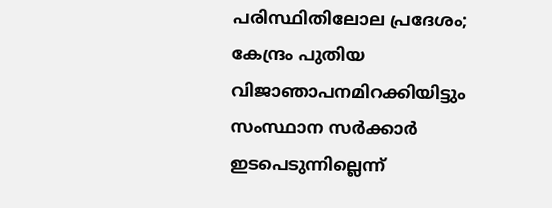പരിസ്ഥിതിലോല പ്രദേശം; കേന്ദ്രം പുതിയ വിജാഞാപനമിറക്കിയിട്ടും സംസ്ഥാന സര്‍ക്കാര്‍ ഇടപെടുന്നില്ലെന്ന്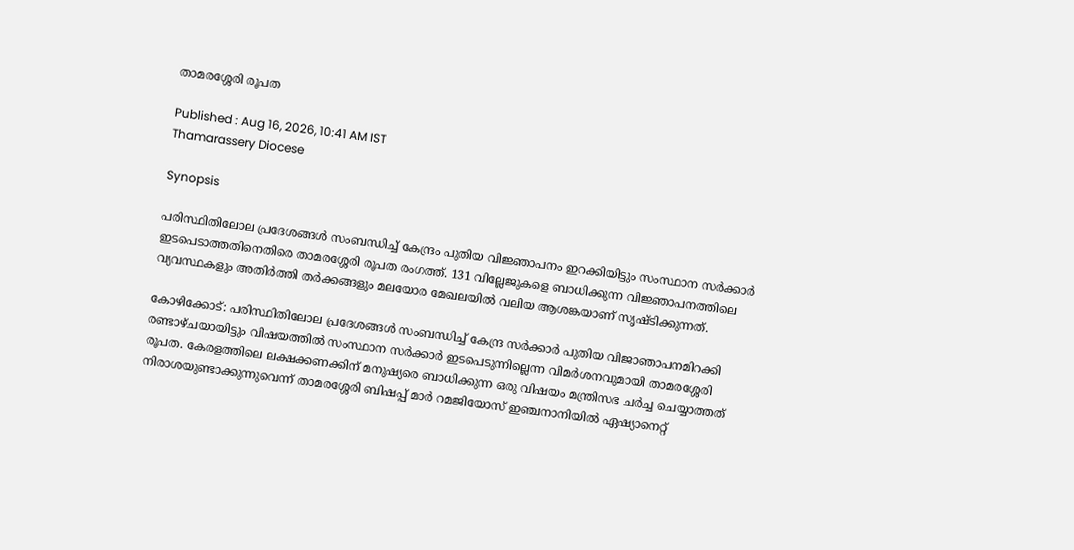താമരശ്ശേരി രൂപത

Published : Aug 16, 2026, 10:41 AM IST
Thamarassery Diocese

Synopsis

പരിസ്ഥിതിലോല പ്രദേശങ്ങൾ സംബന്ധിച്ച് കേന്ദ്രം പുതിയ വിജ്ഞാപനം ഇറക്കിയിട്ടും സംസ്ഥാന സർക്കാർ ഇടപെടാത്തതിനെതിരെ താമരശ്ശേരി രൂപത രംഗത്ത്. 131 വില്ലേജുകളെ ബാധിക്കുന്ന വിജ്ഞാപനത്തിലെ വ്യവസ്ഥകളും അതിർത്തി തർക്കങ്ങളും മലയോര മേഖലയിൽ വലിയ ആശങ്കയാണ് സൃഷ്ടിക്കുന്നത്.

കോഴിക്കോട്: പരിസ്ഥിതിലോല പ്രദേശങ്ങള്‍ സംബന്ധിച്ച് കേന്ദ്ര സര്‍ക്കാര്‍ പുതിയ വിജാഞാപനമിറക്കി രണ്ടാഴ്ചയായിട്ടും വിഷയത്തില്‍ സംസ്ഥാന സര്‍ക്കാര്‍ ഇടപെടുന്നില്ലെന്ന വിമര്‍ശനവുമായി താമരശ്ശേരി രൂപത. കേരളത്തിലെ ലക്ഷക്കണക്കിന് മനുഷ്യരെ ബാധിക്കുന്ന ഒരു വിഷയം മന്ത്രിസഭ ചര്‍ച്ച ചെയ്യാത്തത് നിരാശയുണ്ടാക്കുന്നുവെന്ന് താമരശ്ശേരി ബിഷപ്പ് മാര്‍ റമജിയോസ് ഇഞ്ചനാനിയില്‍ ഏഷ്യാനെറ്റ്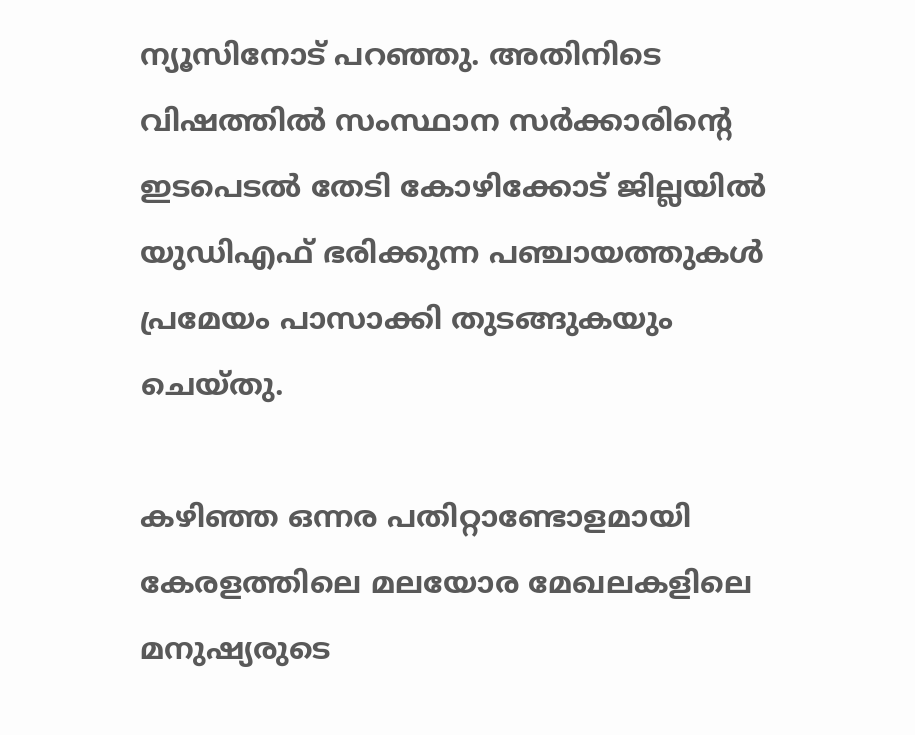ന്യൂസിനോട് പറഞ്ഞു. അതിനിടെ വിഷത്തില്‍ സംസ്ഥാന സര്‍ക്കാരിന്‍റെ ഇടപെടല്‍ തേടി കോഴിക്കോട് ജില്ലയില്‍ യുഡിഎഫ് ഭരിക്കുന്ന പഞ്ചായത്തുകള്‍ പ്രമേയം പാസാക്കി തുടങ്ങുകയും ചെയ്തു.

കഴിഞ്ഞ ഒന്നര പതിറ്റാണ്ടോളമായി കേരളത്തിലെ മലയോര മേഖലകളിലെ മനുഷ്യരുടെ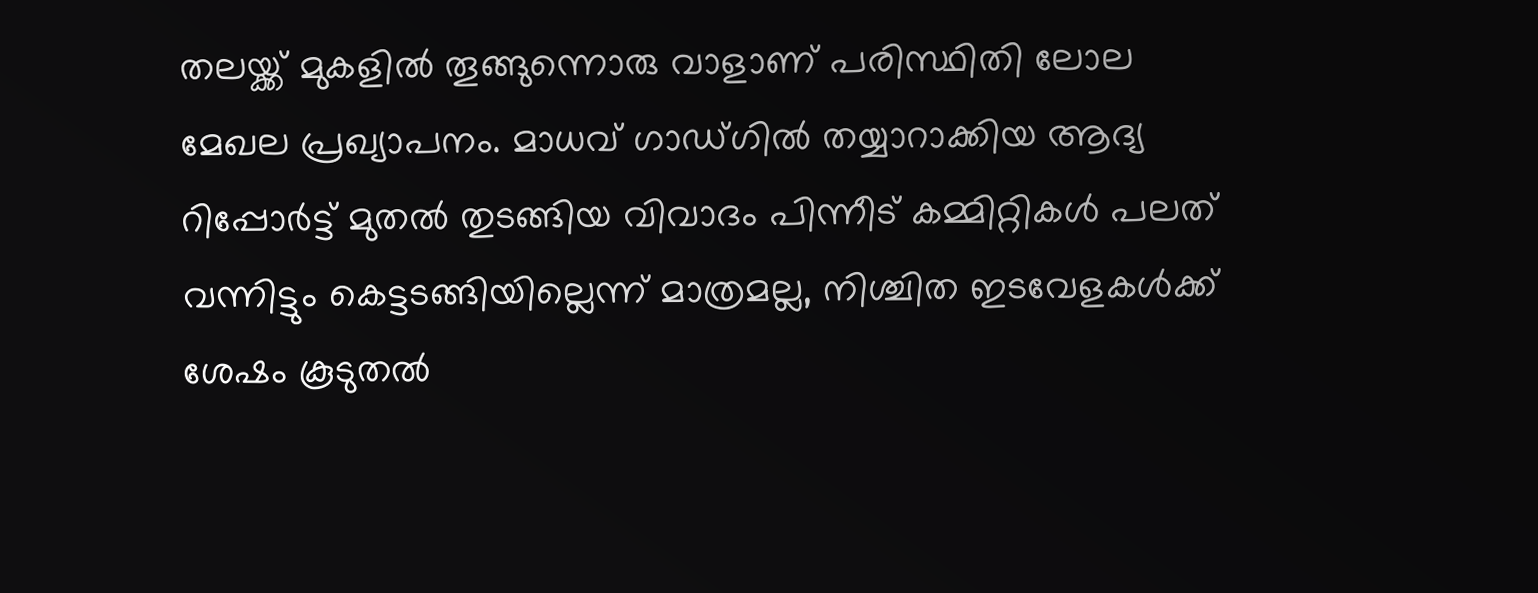തലയ്ക്ക് മുകളില്‍ തൂങ്ങുന്നൊരു വാളാണ് പരിസ്ഥിതി ലോല മേഖല പ്രഖ്യാപനം. മാധവ് ഗാഡ‍്ഗില്‍ തയ്യാറാക്കിയ ആദ്യ റിപ്പോര്‍ട്ട് മുതല്‍ തുടങ്ങിയ വിവാദം പിന്നീട് കമ്മിറ്റികള്‍ പലത് വന്നിട്ടും കെട്ടടങ്ങിയില്ലെന്ന് മാത്രമല്ല, നിശ്ചിത ഇടവേളകള്‍ക്ക് ശേഷം കൂടുതല്‍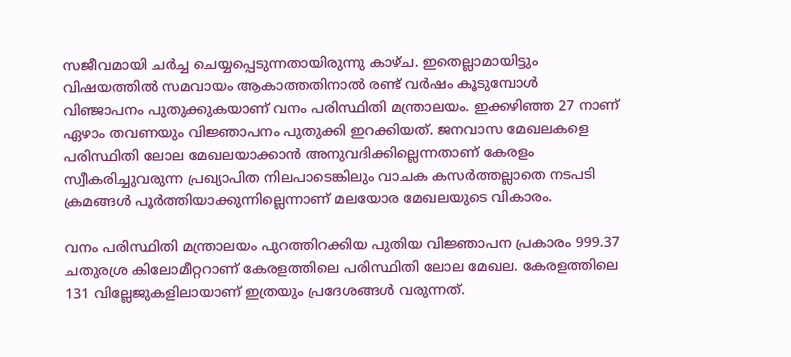സജീവമായി ചര്‍ച്ച ചെയ്യപ്പെടുന്നതായിരുന്നു കാഴ്ച. ഇതെല്ലാമായിട്ടും വിഷയത്തില്‍ സമവായം ആകാത്തതിനാല്‍ രണ്ട് വര്‍ഷം കൂടുമ്പോള്‍ വിഞ്ജാപനം പുതുക്കുകയാണ് വനം പരിസ്ഥിതി മന്ത്രാലയം. ഇക്കഴിഞ്ഞ 27 നാണ് ഏഴാം തവണയും വി‍ജ്ഞാപനം പുതുക്കി ഇറക്കിയത്. ജനവാസ മേഖലകളെ പരിസ്ഥിതി ലോല മേഖലയാക്കാന്‍ അനുവദിക്കില്ലെന്നതാണ് കേരളം സ്വീകരിച്ചുവരുന്ന പ്രഖ്യാപിത നിലപാടെങ്കിലും വാചക കസര്‍ത്തല്ലാതെ നടപടി ക്രമങ്ങള്‍ പൂര്‍ത്തിയാക്കുന്നില്ലെന്നാണ് മലയോര മേഖലയുടെ വികാരം.

വനം പരിസ്ഥിതി മന്ത്രാലയം പുറത്തിറക്കിയ പുതിയ വിജ്ഞാപന പ്രകാരം 999.37 ചതുരശ്ര കിലോമീറ്ററാണ് കേരളത്തിലെ പരിസ്ഥിതി ലോല മേഖല. കേരളത്തിലെ 131 വില്ലേജുകളിലായാണ് ഇത്രയും പ്രദേശങ്ങള്‍ വരുന്നത്.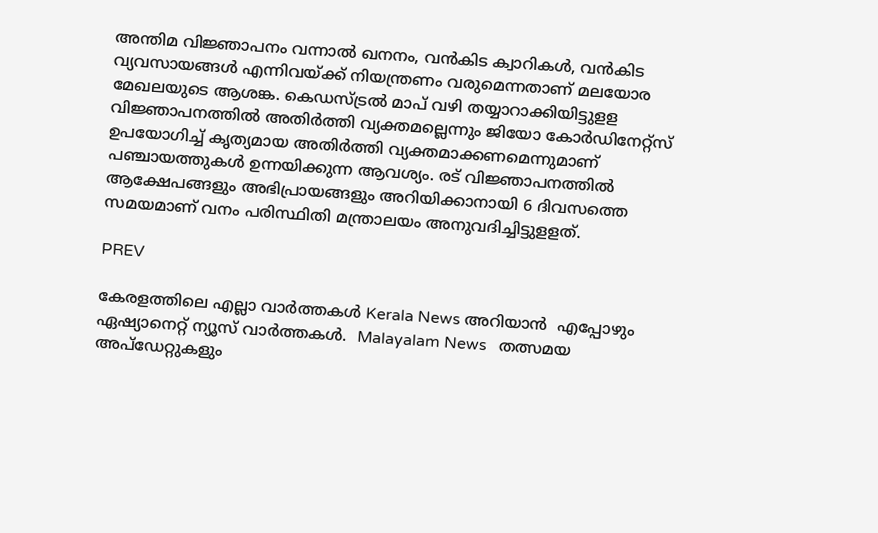അന്തിമ വിജ്ഞാപനം വന്നാല്‍ ഖനനം, വന്‍കിട ക്വാറികള്‍, വന്‍കിട വ്യവസായങ്ങള്‍ എന്നിവയ്ക്ക് നിയന്ത്രണം വരുമെന്നതാണ് മലയോര മേഖലയുടെ ആശങ്ക. കെഡസ്ട്രല്‍ മാപ് വഴി തയ്യാറാക്കിയിട്ടുളള വിജ്ഞാപനത്തില്‍ അതിര്‍ത്തി വ്യക്തമല്ലെന്നും ജിയോ കോര്‍ഡിനേറ്റ്സ് ഉപയോഗിച്ച് കൃത്യമായ അതിര്‍ത്തി വ്യക്തമാക്കണമെന്നുമാണ് പഞ്ചായത്തുകള്‍ ഉന്നയിക്കുന്ന ആവശ്യം. രട് വിജ്ഞാപനത്തില്‍ ആക്ഷേപങ്ങളും അഭിപ്രായങ്ങളും അറിയിക്കാനായി 6 ദിവസത്തെ സമയമാണ് വനം പരിസ്ഥിതി മന്ത്രാലയം അനുവദിച്ചിട്ടുളളത്.

PREV

കേരളത്തിലെ എല്ലാ വാർത്തകൾ Kerala News അറിയാൻ  എപ്പോഴും ഏഷ്യാനെറ്റ് ന്യൂസ് വാർത്തകൾ.  Malayalam News   തത്സമയ അപ്‌ഡേറ്റുകളും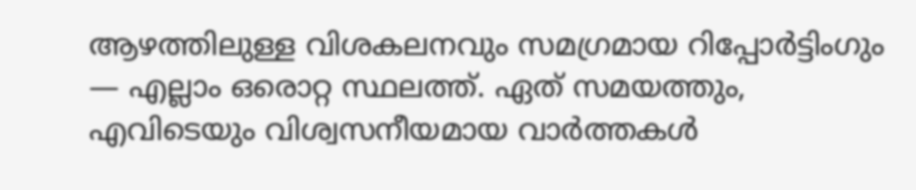ആഴത്തിലുള്ള വിശകലനവും സമഗ്രമായ റിപ്പോർട്ടിംഗും — എല്ലാം ഒരൊറ്റ സ്ഥലത്ത്. ഏത് സമയത്തും, എവിടെയും വിശ്വസനീയമായ വാർത്തകൾ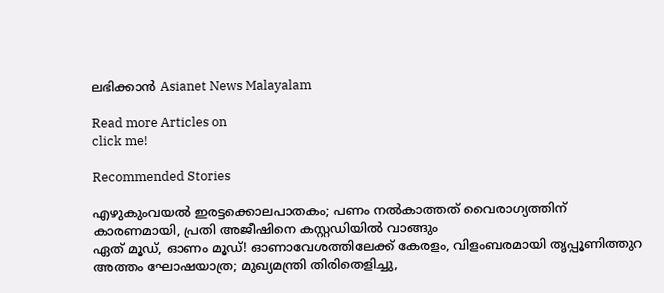ലഭിക്കാൻ Asianet News Malayalam

Read more Articles on
click me!

Recommended Stories

എഴുകുംവയൽ ഇരട്ടക്കൊലപാതകം; പണം നൽകാത്തത് വൈരാഗ്യത്തിന് കാരണമായി, പ്രതി അജീഷിനെ കസ്റ്റഡിയിൽ വാങ്ങും
ഏത് മൂഡ്, ഓണം മൂഡ്! ഓണാവേശത്തിലേക്ക് കേരളം, വിളംബരമായി തൃപ്പൂണിത്തുറ അത്തം ഘോഷയാത്ര; മുഖ്യമന്ത്രി തിരിതെളിച്ചു,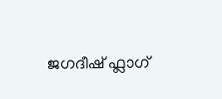ജഗദീഷ് ഫ്ലാഗ്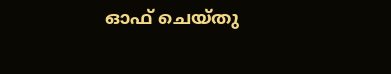ഓഫ് ചെയ്തു